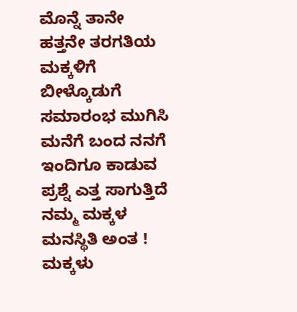ಮೊನ್ನೆ ತಾನೇ ಹತ್ತನೇ ತರಗತಿಯ ಮಕ್ಕಳಿಗೆ ಬೀಳ್ಕೊಡುಗೆ ಸಮಾರಂಭ ಮುಗಿಸಿ ಮನೆಗೆ ಬಂದ ನನಗೆ ಇಂದಿಗೂ ಕಾಡುವ ಪ್ರಶ್ನೆ ಎತ್ತ ಸಾಗುತ್ತಿದೆ ನಮ್ಮ ಮಕ್ಕಳ ಮನಸ್ಥಿತಿ ಅಂತ !
ಮಕ್ಕಳು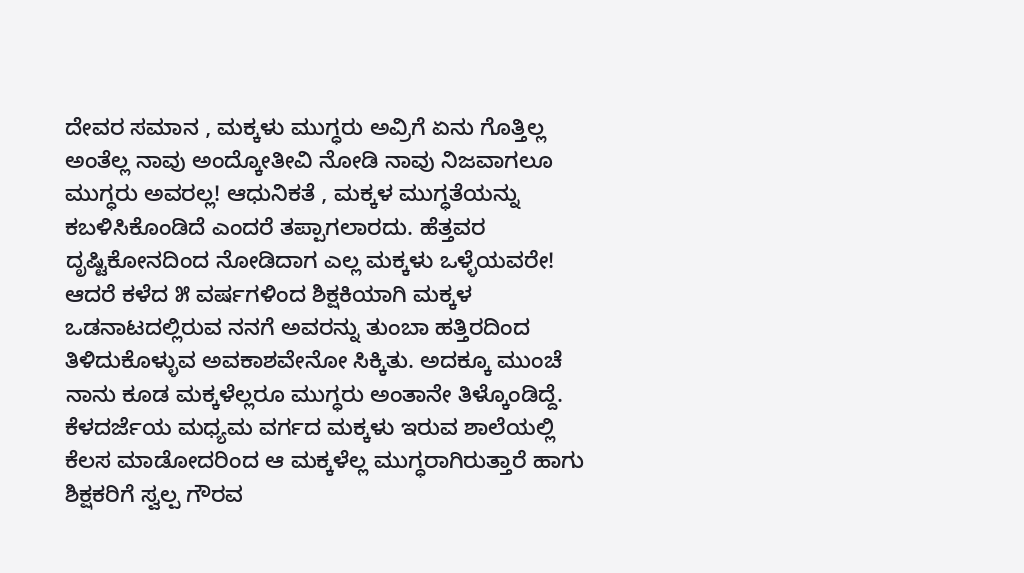ದೇವರ ಸಮಾನ , ಮಕ್ಕಳು ಮುಗ್ಧರು ಅವ್ರಿಗೆ ಏನು ಗೊತ್ತಿಲ್ಲ ಅಂತೆಲ್ಲ ನಾವು ಅಂದ್ಕೋತೀವಿ ನೋಡಿ ನಾವು ನಿಜವಾಗಲೂ ಮುಗ್ಧರು ಅವರಲ್ಲ! ಆಧುನಿಕತೆ , ಮಕ್ಕಳ ಮುಗ್ಧತೆಯನ್ನು ಕಬಳಿಸಿಕೊಂಡಿದೆ ಎಂದರೆ ತಪ್ಪಾಗಲಾರದು. ಹೆತ್ತವರ ದೃಷ್ಟಿಕೋನದಿಂದ ನೋಡಿದಾಗ ಎಲ್ಲ ಮಕ್ಕಳು ಒಳ್ಳೆಯವರೇ! ಆದರೆ ಕಳೆದ ೫ ವರ್ಷಗಳಿಂದ ಶಿಕ್ಷಕಿಯಾಗಿ ಮಕ್ಕಳ ಒಡನಾಟದಲ್ಲಿರುವ ನನಗೆ ಅವರನ್ನು ತುಂಬಾ ಹತ್ತಿರದಿಂದ ತಿಳಿದುಕೊಳ್ಳುವ ಅವಕಾಶವೇನೋ ಸಿಕ್ಕಿತು. ಅದಕ್ಕೂ ಮುಂಚೆ ನಾನು ಕೂಡ ಮಕ್ಕಳೆಲ್ಲರೂ ಮುಗ್ಧರು ಅಂತಾನೇ ತಿಳ್ಕೊಂಡಿದ್ದೆ.
ಕೆಳದರ್ಜೆಯ ಮಧ್ಯಮ ವರ್ಗದ ಮಕ್ಕಳು ಇರುವ ಶಾಲೆಯಲ್ಲಿ ಕೆಲಸ ಮಾಡೋದರಿಂದ ಆ ಮಕ್ಕಳೆಲ್ಲ ಮುಗ್ಧರಾಗಿರುತ್ತಾರೆ ಹಾಗು ಶಿಕ್ಷಕರಿಗೆ ಸ್ವಲ್ಪ ಗೌರವ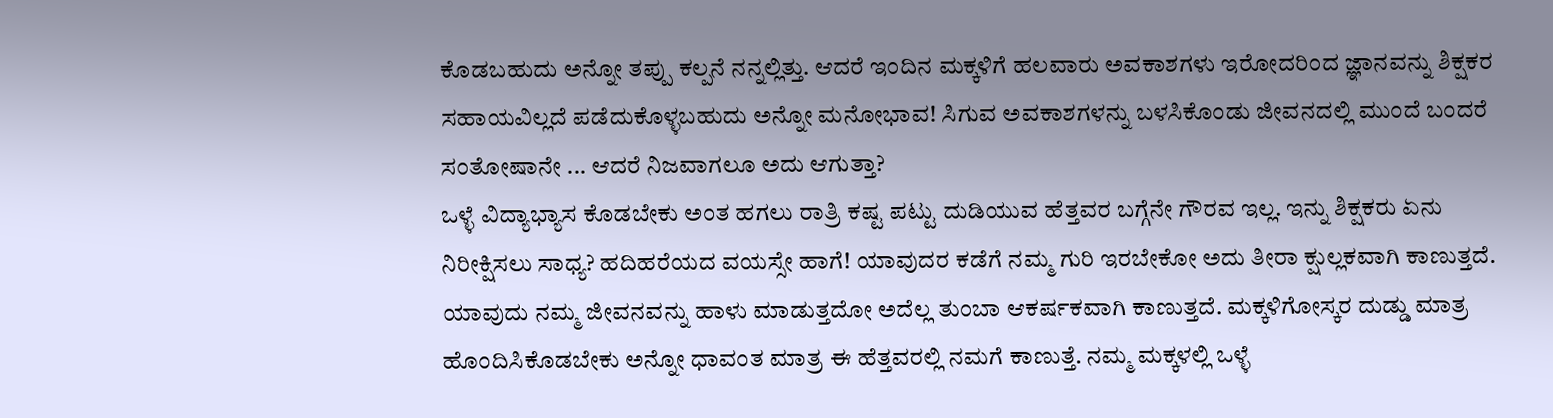ಕೊಡಬಹುದು ಅನ್ನೋ ತಪ್ಪು ಕಲ್ಪನೆ ನನ್ನಲ್ಲಿತ್ತು. ಆದರೆ ಇಂದಿನ ಮಕ್ಕಳಿಗೆ ಹಲವಾರು ಅವಕಾಶಗಳು ಇರೋದರಿಂದ ಜ್ಞಾನವನ್ನು ಶಿಕ್ಷಕರ ಸಹಾಯವಿಲ್ಲದೆ ಪಡೆದುಕೊಳ್ಳಬಹುದು ಅನ್ನೋ ಮನೋಭಾವ! ಸಿಗುವ ಅವಕಾಶಗಳನ್ನು ಬಳಸಿಕೊಂಡು ಜೀವನದಲ್ಲಿ ಮುಂದೆ ಬಂದರೆ ಸಂತೋಷಾನೇ ... ಆದರೆ ನಿಜವಾಗಲೂ ಅದು ಆಗುತ್ತಾ?
ಒಳ್ಳೆ ವಿದ್ಯಾಭ್ಯಾಸ ಕೊಡಬೇಕು ಅಂತ ಹಗಲು ರಾತ್ರಿ ಕಷ್ಟ ಪಟ್ಟು ದುಡಿಯುವ ಹೆತ್ತವರ ಬಗ್ಗೆನೇ ಗೌರವ ಇಲ್ಲ. ಇನ್ನು ಶಿಕ್ಷಕರು ಏನು ನಿರೀಕ್ಷಿಸಲು ಸಾಧ್ಯ? ಹದಿಹರೆಯದ ವಯಸ್ಸೇ ಹಾಗೆ! ಯಾವುದರ ಕಡೆಗೆ ನಮ್ಮ ಗುರಿ ಇರಬೇಕೋ ಅದು ತೀರಾ ಕ್ಷುಲ್ಲಕವಾಗಿ ಕಾಣುತ್ತದೆ. ಯಾವುದು ನಮ್ಮ ಜೀವನವನ್ನು ಹಾಳು ಮಾಡುತ್ತದೋ ಅದೆಲ್ಲ ತುಂಬಾ ಆಕರ್ಷಕವಾಗಿ ಕಾಣುತ್ತದೆ. ಮಕ್ಕಳಿಗೋಸ್ಕರ ದುಡ್ಡು ಮಾತ್ರ ಹೊಂದಿಸಿಕೊಡಬೇಕು ಅನ್ನೋ ಧಾವಂತ ಮಾತ್ರ ಈ ಹೆತ್ತವರಲ್ಲಿ ನಮಗೆ ಕಾಣುತ್ತೆ. ನಮ್ಮ ಮಕ್ಕಳಲ್ಲಿ ಒಳ್ಳೆ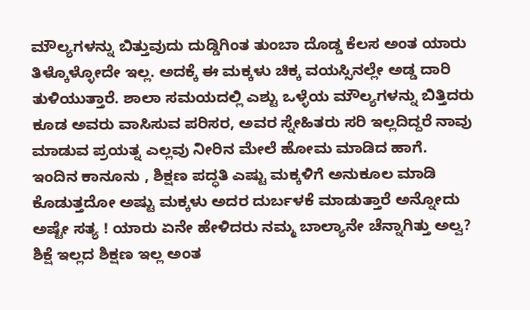ಮೌಲ್ಯಗಳನ್ನು ಬಿತ್ತುವುದು ದುಡ್ಡಿಗಿಂತ ತುಂಬಾ ದೊಡ್ಡ ಕೆಲಸ ಅಂತ ಯಾರು ತಿಳ್ಕೊಳ್ಳೋದೇ ಇಲ್ಲ. ಅದಕ್ಕೆ ಈ ಮಕ್ಕಳು ಚಿಕ್ಕ ವಯಸ್ಸಿನಲ್ಲೇ ಅಡ್ಡ ದಾರಿ ತುಳಿಯುತ್ತಾರೆ. ಶಾಲಾ ಸಮಯದಲ್ಲಿ ಎಶ್ಟು ಒಳ್ಳೆಯ ಮೌಲ್ಯಗಳನ್ನು ಬಿತ್ತಿದರು ಕೂಡ ಅವರು ವಾಸಿಸುವ ಪರಿಸರ, ಅವರ ಸ್ನೇಹಿತರು ಸರಿ ಇಲ್ಲದಿದ್ದರೆ ನಾವು ಮಾಡುವ ಪ್ರಯತ್ನ ಎಲ್ಲವು ನೀರಿನ ಮೇಲೆ ಹೋಮ ಮಾಡಿದ ಹಾಗೆ.
ಇಂದಿನ ಕಾನೂನು , ಶಿಕ್ಷಣ ಪದ್ಧತಿ ಎಷ್ಟು ಮಕ್ಕಳಿಗೆ ಅನುಕೂಲ ಮಾಡಿ ಕೊಡುತ್ತದೋ ಅಷ್ಟು ಮಕ್ಕಳು ಅದರ ದುರ್ಬಳಕೆ ಮಾಡುತ್ತಾರೆ ಅನ್ನೋದು ಅಷ್ಟೇ ಸತ್ಯ ! ಯಾರು ಏನೇ ಹೇಳಿದರು ನಮ್ಮ ಬಾಲ್ಯಾನೇ ಚೆನ್ನಾಗಿತ್ತು ಅಲ್ವ? ಶಿಕ್ಷೆ ಇಲ್ಲದ ಶಿಕ್ಷಣ ಇಲ್ಲ ಅಂತ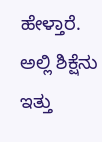ಹೇಳ್ತಾರೆ. ಅಲ್ಲಿ ಶಿಕ್ಷೆನು ಇತ್ತು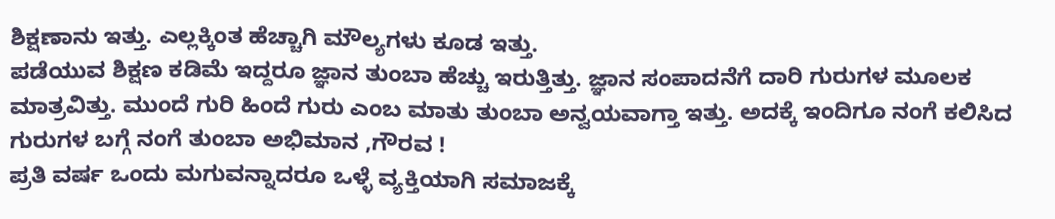ಶಿಕ್ಷಣಾನು ಇತ್ತು. ಎಲ್ಲಕ್ಕಿಂತ ಹೆಚ್ಚಾಗಿ ಮೌಲ್ಯಗಳು ಕೂಡ ಇತ್ತು.
ಪಡೆಯುವ ಶಿಕ್ಷಣ ಕಡಿಮೆ ಇದ್ದರೂ ಜ್ಞಾನ ತುಂಬಾ ಹೆಚ್ಚು ಇರುತ್ತಿತ್ತು. ಜ್ಞಾನ ಸಂಪಾದನೆಗೆ ದಾರಿ ಗುರುಗಳ ಮೂಲಕ ಮಾತ್ರವಿತ್ತು. ಮುಂದೆ ಗುರಿ ಹಿಂದೆ ಗುರು ಎಂಬ ಮಾತು ತುಂಬಾ ಅನ್ವಯವಾಗ್ತಾ ಇತ್ತು. ಅದಕ್ಕೆ ಇಂದಿಗೂ ನಂಗೆ ಕಲಿಸಿದ ಗುರುಗಳ ಬಗ್ಗೆ ನಂಗೆ ತುಂಬಾ ಅಭಿಮಾನ ,ಗೌರವ !
ಪ್ರತಿ ವರ್ಷ ಒಂದು ಮಗುವನ್ನಾದರೂ ಒಳ್ಳೆ ವ್ಯಕ್ತಿಯಾಗಿ ಸಮಾಜಕ್ಕೆ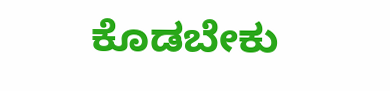ಕೊಡಬೇಕು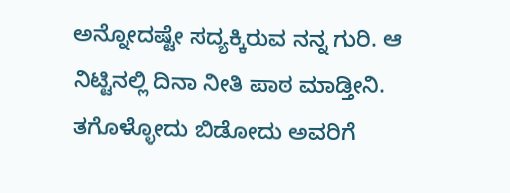ಅನ್ನೋದಷ್ಟೇ ಸದ್ಯಕ್ಕಿರುವ ನನ್ನ ಗುರಿ. ಆ ನಿಟ್ಟಿನಲ್ಲಿ ದಿನಾ ನೀತಿ ಪಾಠ ಮಾಡ್ತೀನಿ. ತಗೊಳ್ಳೋದು ಬಿಡೋದು ಅವರಿಗೆ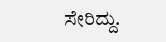ಸೇರಿದ್ದು.